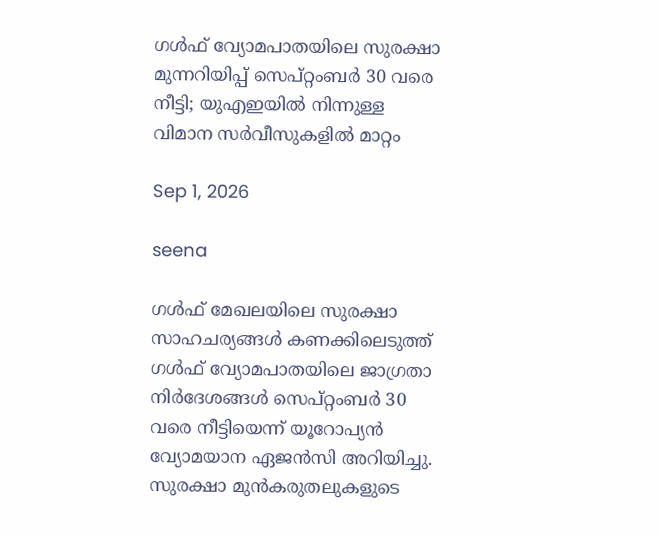ഗൾഫ് വ്യോമപാതയിലെ സുരക്ഷാ മുന്നറിയിപ്പ് സെപ്റ്റംബർ 30 വരെ നീട്ടി; യുഎഇയിൽ നിന്നുള്ള വിമാന സര്‍വീസുകളിൽ മാറ്റം

Sep 1, 2026

seena

ഗള്‍ഫ് മേഖലയിലെ സുരക്ഷാ സാഹചര്യങ്ങള്‍ കണക്കിലെടുത്ത് ഗള്‍ഫ് വ്യോമപാതയിലെ ജാഗ്രതാ നിര്‍ദേശങ്ങള്‍ സെപ്റ്റംബര്‍ 30 വരെ നീട്ടിയെന്ന് യൂറോപ്യന്‍ വ്യോമയാന ഏജന്‍സി അറിയിച്ചു. സുരക്ഷാ മുന്‍കരുതലുകളുടെ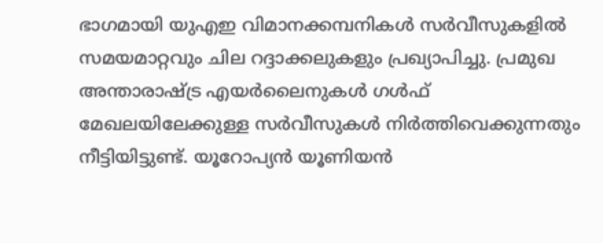ഭാഗമായി യുഎഇ വിമാനക്കമ്പനികള്‍ സര്‍വീസുകളില്‍ സമയമാറ്റവും ചില റദ്ദാക്കലുകളും പ്രഖ്യാപിച്ചു. പ്രമുഖ അന്താരാഷ്ട്ര എയര്‍ലൈനുകള്‍ ഗൾഫ് മേഖലയിലേക്കുള്ള സര്‍വീസുകള്‍ നിര്‍ത്തിവെക്കുന്നതും നീട്ടിയിട്ടുണ്ട്. യൂറോപ്യന്‍ യൂണിയന്‍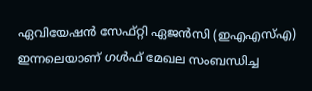ഏവിയേഷന്‍ സേഫ്റ്റി ഏജന്‍സി (ഇഎഎസ്എ) ഇന്നലെയാണ് ഗള്‍ഫ് മേഖല സംബന്ധിച്ച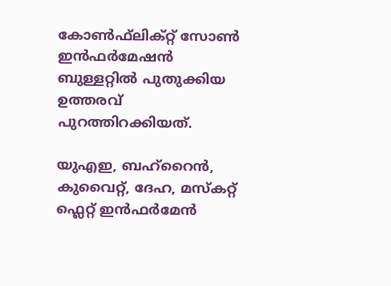കോണ്‍ഫ്‌ലിക്റ്റ് സോണ്‍ ഇന്‍ഫര്‍മേഷന്‍ ബുള്ളറ്റില്‍ പുതുക്കിയ ഉത്തരവ് പുറത്തിറക്കിയത്.

യുഎഇ, ബഹ്‌റൈന്‍, കുവൈറ്റ്, ദേഹ, മസ്‌കറ്റ് ഫ്ലെറ്റ് ഇന്‍ഫര്‍മേന്‍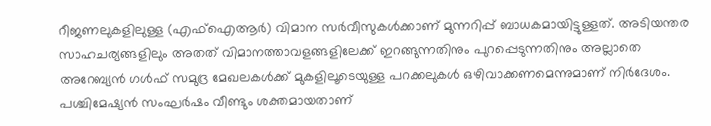റീജണലുകളിലുള്ള (എഫ്‌ഐആര്‍) വിമാന സര്‍വീസുകള്‍ക്കാണ് മുന്നറിപ്പ് ബാധകമായിട്ടുള്ളത്. അടിയന്തര സാഹചര്യങ്ങളിലും അതത് വിമാനത്താവളങ്ങളിലേക്ക് ഇറങ്ങുന്നതിനും പുറപ്പെടുന്നതിനും അല്ലാതെ അറേബ്യന്‍ ഗള്‍ഫ് സമുദ്ര മേഖലകള്‍ക്ക് മുകളിലൂടെയുള്ള പറക്കലുകള്‍ ഒഴിവാക്കണമെന്നുമാണ് നിര്‍ദേശം. പശ്ചിമേഷ്യന്‍ സംഘര്‍ഷം വീണ്ടും ശക്തമായതാണ്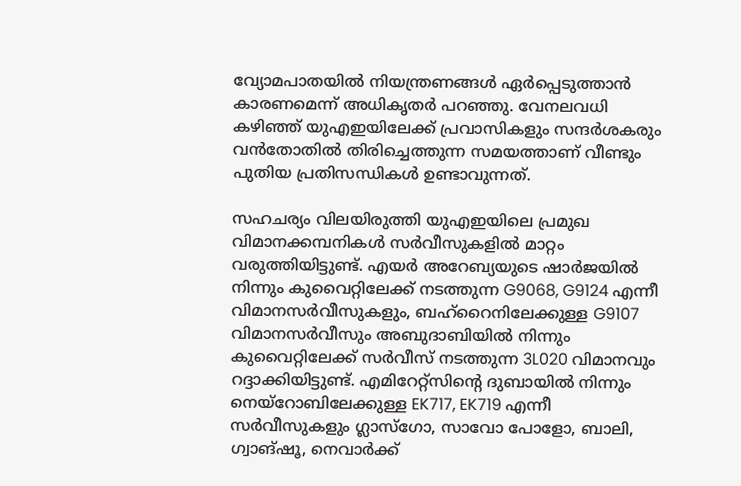വ്യോമപാതയില്‍ നിയന്ത്രണങ്ങള്‍ ഏര്‍പ്പെടുത്താന്‍ കാരണമെന്ന് അധികൃതര്‍ പറഞ്ഞു. വേനലവധി കഴിഞ്ഞ് യുഎഇയിലേക്ക് പ്രവാസികളും സന്ദര്‍ശകരും വന്‍തോതില്‍ തിരിച്ചെത്തുന്ന സമയത്താണ് വീണ്ടും പുതിയ പ്രതിസന്ധികള്‍ ഉണ്ടാവുന്നത്.

സഹചര്യം വിലയിരുത്തി യുഎഇയിലെ പ്രമുഖ വിമാനക്കമ്പനികള്‍ സര്‍വീസുകളില്‍ മാറ്റം വരുത്തിയിട്ടുണ്ട്. എയര്‍ അറേബ്യയുടെ ഷാര്‍ജയില്‍ നിന്നും കുവൈറ്റിലേക്ക് നടത്തുന്ന G9068, G9124 എന്നീ വിമാനസര്‍വീസുകളും, ബഹ്‌റൈനിലേക്കുള്ള G9107 വിമാനസര്‍വീസും അബുദാബിയില്‍ നിന്നും കുവൈറ്റിലേക്ക് സര്‍വീസ് നടത്തുന്ന 3L020 വിമാനവും റദ്ദാക്കിയിട്ടുണ്ട്. എമിറേറ്റ്‌സിന്റെ ദുബായില്‍ നിന്നും നെയ്‌റോബിലേക്കുള്ള EK717, EK719 എന്നീ സര്‍വീസുകളും ഗ്ലാസ്‌ഗോ, സാവോ പോളോ, ബാലി, ഗ്വാങ്ഷൂ, നെവാര്‍ക്ക്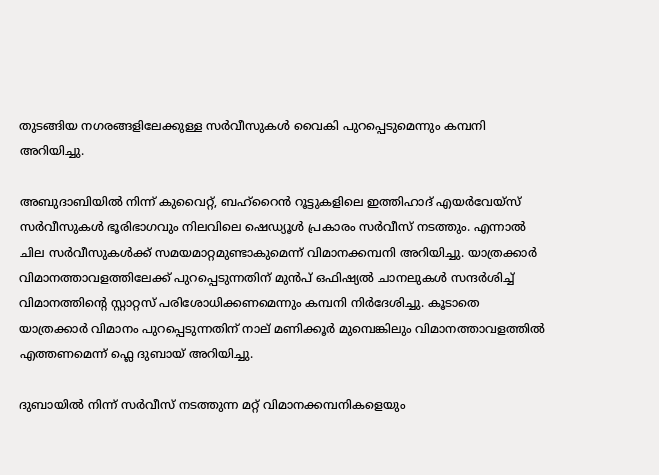തുടങ്ങിയ നഗരങ്ങളിലേക്കുള്ള സര്‍വീസുകള്‍ വൈകി പുറപ്പെടുമെന്നും കമ്പനി അറിയിച്ചു.

അബുദാബിയില്‍ നിന്ന് കുവൈറ്റ്, ബഹ്‌റൈന്‍ റൂട്ടുകളിലെ ഇത്തിഹാദ് എയര്‍വേയ്‌സ് സര്‍വീസുകള്‍ ഭൂരിഭാഗവും നിലവിലെ ഷെഡ്യൂള്‍ പ്രകാരം സര്‍വീസ് നടത്തും. എന്നാല്‍ ചില സര്‍വീസുകള്‍ക്ക് സമയമാറ്റമുണ്ടാകുമെന്ന് വിമാനക്കമ്പനി അറിയിച്ചു. യാത്രക്കാര്‍ വിമാനത്താവളത്തിലേക്ക് പുറപ്പെടുന്നതിന് മുന്‍പ് ഒഫിഷ്യല്‍ ചാനലുകള്‍ സന്ദര്‍ശിച്ച് വിമാനത്തിന്റെ സ്റ്റാറ്റസ് പരിശോധിക്കണമെന്നും കമ്പനി നിർദേശിച്ചു. കൂടാതെ യാത്രക്കാര്‍ വിമാനം പുറപ്പെടുന്നതിന് നാല് മണിക്കൂര്‍ മുമ്പെങ്കിലും വിമാനത്താവളത്തില്‍ എത്തണമെന്ന് ഫ്ലെ ദുബായ് അറിയിച്ചു.

ദുബായില്‍ നിന്ന് സര്‍വീസ് നടത്തുന്ന മറ്റ് വിമാനക്കമ്പനികളെയും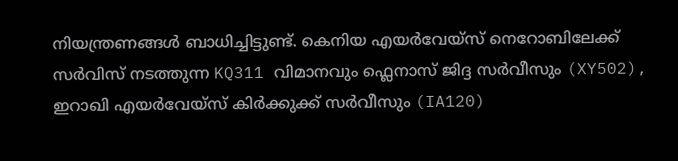നിയന്ത്രണങ്ങള്‍ ബാധിച്ചിട്ടുണ്ട്. കെനിയ എയര്‍വേയ്‌സ് നെറോബിലേക്ക് സര്‍വിസ് നടത്തുന്ന KQ311 വിമാനവും ഫ്ലെനാസ് ജിദ്ദ സര്‍വീസും (XY502), ഇറാഖി എയര്‍വേയ്‌സ് കിര്‍ക്കുക്ക് സര്‍വീസും (IA120)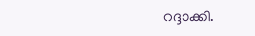റദ്ദാക്കി.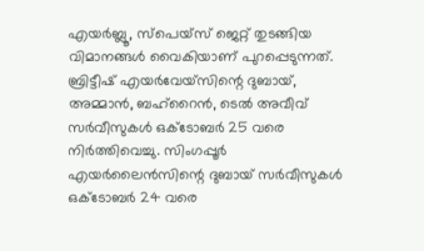എയര്‍ബ്ലൂ, സ്‌പെയ്‌സ് ജെറ്റ് തുടങ്ങിയ വിമാനങ്ങള്‍ വൈകിയാണ് പുറപ്പെടുന്നത്. ബ്രിട്ടീഷ് എയര്‍വേയ്‌സിന്റെ ദുബായ്, അമ്മാന്‍, ബഹ്‌റൈന്‍, ടെല്‍ അവീവ് സര്‍വീസുകള്‍ ഒക്ടോബര്‍ 25 വരെ നിര്‍ത്തിവെച്ചു. സിംഗപ്പൂര്‍ എയര്‍ലൈന്‍സിന്റെ ദുബായ് സര്‍വീസുകള്‍ ഒക്ടോബര്‍ 24 വരെ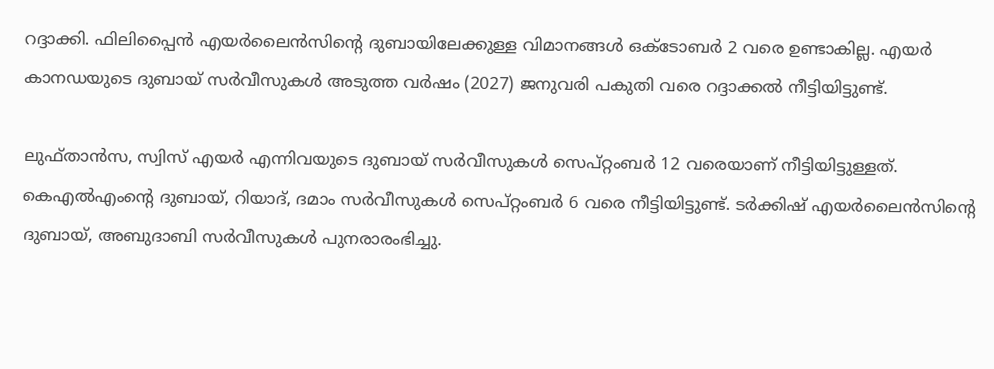റദ്ദാക്കി. ഫിലിപ്പൈന്‍ എയര്‍ലൈന്‍സിന്റെ ദുബായിലേക്കുള്ള വിമാനങ്ങള്‍ ഒക്ടോബര്‍ 2 വരെ ഉണ്ടാകില്ല. എയര്‍ കാനഡയുടെ ദുബായ് സര്‍വീസുകള്‍ അടുത്ത വര്‍ഷം (2027) ജനുവരി പകുതി വരെ റദ്ദാക്കല്‍ നീട്ടിയിട്ടുണ്ട്.

ലുഫ്താന്‍സ, സ്വിസ് എയര്‍ എന്നിവയുടെ ദുബായ് സര്‍വീസുകള്‍ സെപ്റ്റംബര്‍ 12 വരെയാണ് നീട്ടിയിട്ടുള്ളത്. കെഎല്‍എംന്റെ ദുബായ്, റിയാദ്, ദമാം സര്‍വീസുകള്‍ സെപ്റ്റംബര്‍ 6 വരെ നീട്ടിയിട്ടുണ്ട്. ടര്‍ക്കിഷ് എയര്‍ലൈന്‍സിന്റെ ദുബായ്, അബുദാബി സര്‍വീസുകള്‍ പുനരാരംഭിച്ചു.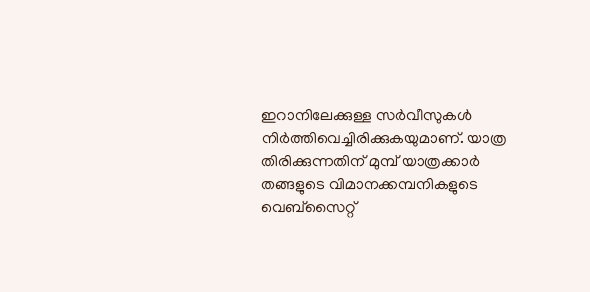ഇറാനിലേക്കുള്ള സര്‍വീസുകള്‍ നിര്‍ത്തിവെച്ചിരിക്കുകയുമാണ്. യാത്ര തിരിക്കുന്നതിന് മുമ്പ് യാത്രക്കാര്‍ തങ്ങളുടെ വിമാനക്കമ്പനികളുടെ വെബ്‌സൈറ്റ്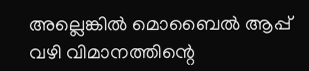അല്ലെങ്കില്‍ മൊബൈല്‍ ആപ്പ് വഴി വിമാനത്തിന്റെ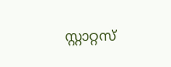സ്റ്റാറ്റസ്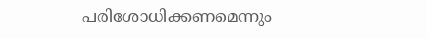പരിശോധിക്കണമെന്നും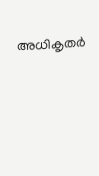അധികൃതര്‍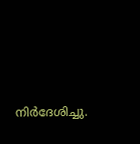നിർദേശിച്ചു.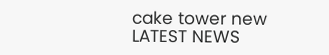cake tower new
LATEST NEWS